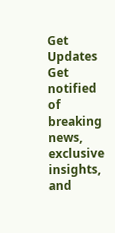Get Updates
Get notified of breaking news, exclusive insights, and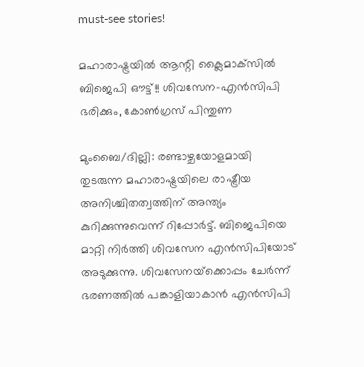must-see stories!

മഹാരാഷ്ട്രയില്‍ ആന്റി ക്ലൈമാക്‌സില്‍ ബിജെപി ഔട്ട്!! ശിവസേന-എന്‍സിപി ഭരിക്കും, കോണ്‍ഗ്രസ് പിന്തുണ

മുംബൈ/ദില്ലി: രണ്ടാഴ്ചയോളമായി തുടരുന്ന മഹാരാഷ്ട്രയിലെ രാഷ്ട്രീയ അനിശ്ചിതത്വത്തിന് അന്ത്യം കുറിക്കുന്നുവെന്ന് റിപ്പോര്‍ട്ട്. ബിജെപിയെ മാറ്റി നിര്‍ത്തി ശിവസേന എന്‍സിപിയോട് അടുക്കുന്നു. ശിവസേനയ്‌ക്കൊപ്പം ചേര്‍ന്ന് ഭരണത്തില്‍ പങ്കാളിയാകാന്‍ എന്‍സിപി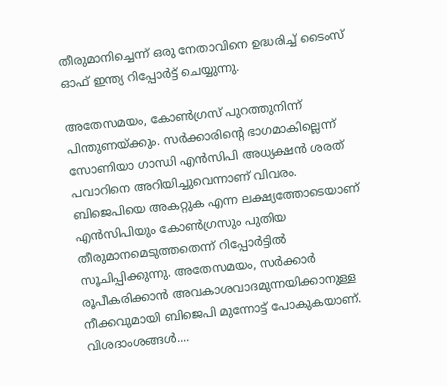തീരുമാനിച്ചെന്ന് ഒരു നേതാവിനെ ഉദ്ധരിച്ച് ടൈംസ് ഓഫ് ഇന്ത്യ റിപ്പോര്‍ട്ട് ചെയ്യുന്നു.

അതേസമയം, കോണ്‍ഗ്രസ് പുറത്തുനിന്ന് പിന്തുണയ്ക്കും. സര്‍ക്കാരിന്റെ ഭാഗമാകില്ലെന്ന് സോണിയാ ഗാന്ധി എന്‍സിപി അധ്യക്ഷന്‍ ശരത് പവാറിനെ അറിയിച്ചുവെന്നാണ് വിവരം. ബിജെപിയെ അകറ്റുക എന്ന ലക്ഷ്യത്തോടെയാണ് എന്‍സിപിയും കോണ്‍ഗ്രസും പുതിയ തീരുമാനമെടുത്തതെന്ന് റിപ്പോര്‍ട്ടില്‍ സൂചിപ്പിക്കുന്നു. അതേസമയം, സര്‍ക്കാര്‍ രൂപീകരിക്കാന്‍ അവകാശവാദമുന്നയിക്കാനുള്ള നീക്കവുമായി ബിജെപി മുന്നോട്ട് പോകുകയാണ്. വിശദാംശങ്ങള്‍....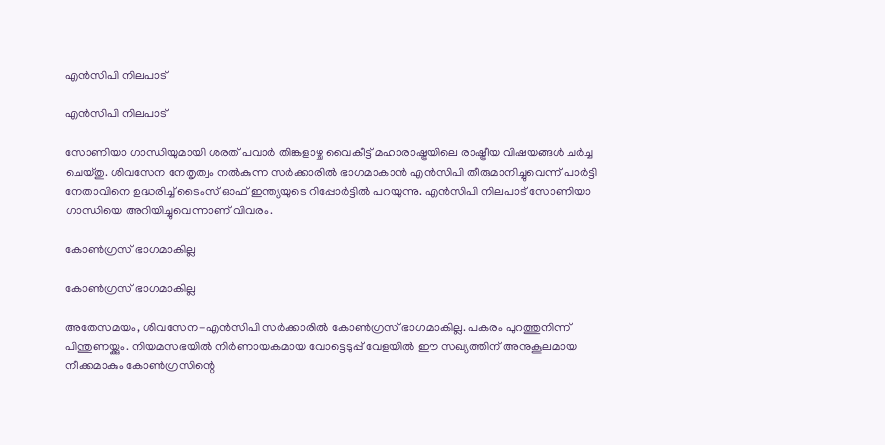എന്‍സിപി നിലപാട്

എന്‍സിപി നിലപാട്

സോണിയാ ഗാന്ധിയുമായി ശരത് പവാര്‍ തിങ്കളാഴ്ച വൈകീട്ട് മഹാരാഷ്ട്രയിലെ രാഷ്ട്രീയ വിഷയങ്ങള്‍ ചര്‍ച്ച ചെയ്തു. ശിവസേന നേതൃത്വം നല്‍കുന്ന സര്‍ക്കാരില്‍ ഭാഗമാകാന്‍ എന്‍സിപി തീരുമാനിച്ചുവെന്ന് പാര്‍ട്ടി നേതാവിനെ ഉദ്ധരിച്ച് ടൈംസ് ഓഫ് ഇന്ത്യയുടെ റിപ്പോര്‍ട്ടില്‍ പറയുന്നു. എന്‍സിപി നിലപാട് സോണിയാ ഗാന്ധിയെ അറിയിച്ചുവെന്നാണ് വിവരം.

കോണ്‍ഗ്രസ് ഭാഗമാകില്ല

കോണ്‍ഗ്രസ് ഭാഗമാകില്ല

അതേസമയം, ശിവസേന-എന്‍സിപി സര്‍ക്കാരില്‍ കോണ്‍ഗ്രസ് ഭാഗമാകില്ല. പകരം പുറത്തുനിന്ന് പിന്തുണയ്ക്കും. നിയമസഭയില്‍ നിര്‍ണായകമായ വോട്ടെടുപ്പ് വേളയില്‍ ഈ സഖ്യത്തിന് അനുകൂലമായ നീക്കമാകും കോണ്‍ഗ്രസിന്റെ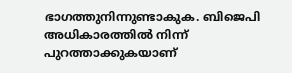ഭാഗത്തുനിന്നുണ്ടാകുക. ബിജെപി അധികാരത്തില്‍ നിന്ന് പുറത്താക്കുകയാണ്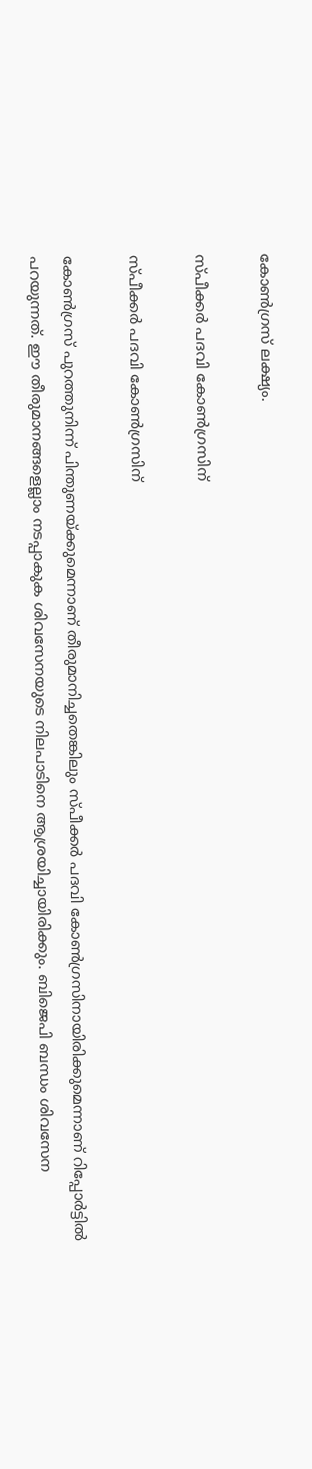കോണ്‍ഗ്രസ് ലക്ഷ്യം.

സ്പീക്കര്‍ പദവി കോണ്‍ഗ്രസിന്

സ്പീക്കര്‍ പദവി കോണ്‍ഗ്രസിന്

കോണ്‍ഗ്രസ് പുറത്തുനിന്ന് പിന്തുണയ്ക്കുമെന്നാണ് തീരുമാനിച്ചതെങ്കിലും സ്പീക്കര്‍ പദവി കോണ്‍ഗ്രസിനായിരിക്കുമെന്നാണ് റിപ്പോര്‍ട്ടില്‍ പറയുന്നത്. ഈ തീരുമാനങ്ങളെല്ലാം നടപ്പാകുക ശിവസേനയുടെ നിലപാടിനെ ആശ്രയിച്ചായിരിക്കും. ബിജെപി ബന്ധം ശിവസേന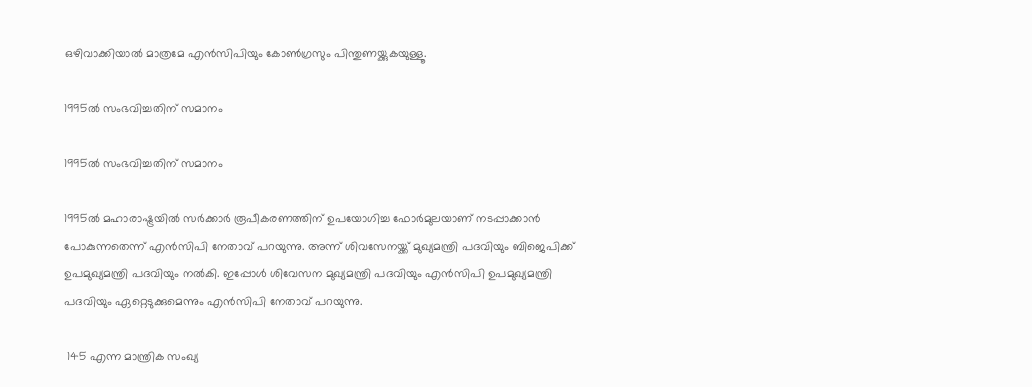ഒഴിവാക്കിയാല്‍ മാത്രമേ എന്‍സിപിയും കോണ്‍ഗ്രസും പിന്തുണയ്ക്കുകയുള്ളൂ.

1995ല്‍ സംഭവിച്ചതിന് സമാനം

1995ല്‍ സംഭവിച്ചതിന് സമാനം

1995ല്‍ മഹാരാഷ്ട്രയില്‍ സര്‍ക്കാര്‍ രൂപീകരണത്തിന് ഉപയോഗിച്ച ഫോര്‍മുലയാണ് നടപ്പാക്കാന്‍ പോകുന്നതെന്ന് എന്‍സിപി നേതാവ് പറയുന്നു. അന്ന് ശിവസേനയ്ക്ക് മുഖ്യമന്ത്രി പദവിയും ബിജെപിക്ക് ഉപമുഖ്യമന്ത്രി പദവിയും നല്‍കി. ഇപ്പോള്‍ ശിവേസന മുഖ്യമന്ത്രി പദവിയും എന്‍സിപി ഉപമുഖ്യമന്ത്രി പദവിയും ഏറ്റെടുക്കുമെന്നും എന്‍സിപി നേതാവ് പറയുന്നു.

 145 എന്ന മാന്ത്രിക സംഖ്യ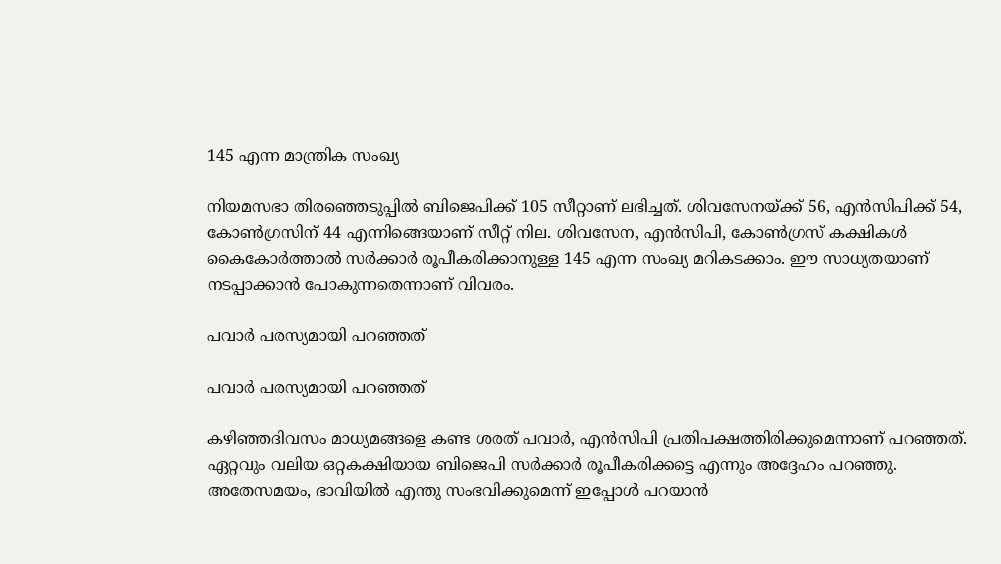145 എന്ന മാന്ത്രിക സംഖ്യ

നിയമസഭാ തിരഞ്ഞെടുപ്പില്‍ ബിജെപിക്ക് 105 സീറ്റാണ് ലഭിച്ചത്. ശിവസേനയ്ക്ക് 56, എന്‍സിപിക്ക് 54, കോണ്‍ഗ്രസിന് 44 എന്നിങ്ങെയാണ് സീറ്റ് നില. ശിവസേന, എന്‍സിപി, കോണ്‍ഗ്രസ് കക്ഷികള്‍ കൈകോര്‍ത്താല്‍ സര്‍ക്കാര്‍ രൂപീകരിക്കാനുള്ള 145 എന്ന സംഖ്യ മറികടക്കാം. ഈ സാധ്യതയാണ് നടപ്പാക്കാന്‍ പോകുന്നതെന്നാണ് വിവരം.

പവാര്‍ പരസ്യമായി പറഞ്ഞത്

പവാര്‍ പരസ്യമായി പറഞ്ഞത്

കഴിഞ്ഞദിവസം മാധ്യമങ്ങളെ കണ്ട ശരത് പവാര്‍, എന്‍സിപി പ്രതിപക്ഷത്തിരിക്കുമെന്നാണ് പറഞ്ഞത്. ഏറ്റവും വലിയ ഒറ്റകക്ഷിയായ ബിജെപി സര്‍ക്കാര്‍ രൂപീകരിക്കട്ടെ എന്നും അദ്ദേഹം പറഞ്ഞു. അതേസമയം, ഭാവിയില്‍ എന്തു സംഭവിക്കുമെന്ന് ഇപ്പോള്‍ പറയാന്‍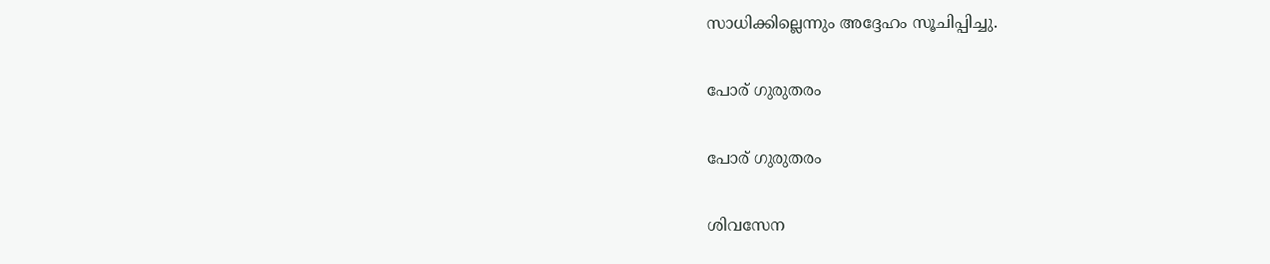സാധിക്കില്ലെന്നും അദ്ദേഹം സൂചിപ്പിച്ചു.

പോര് ഗുരുതരം

പോര് ഗുരുതരം

ശിവസേന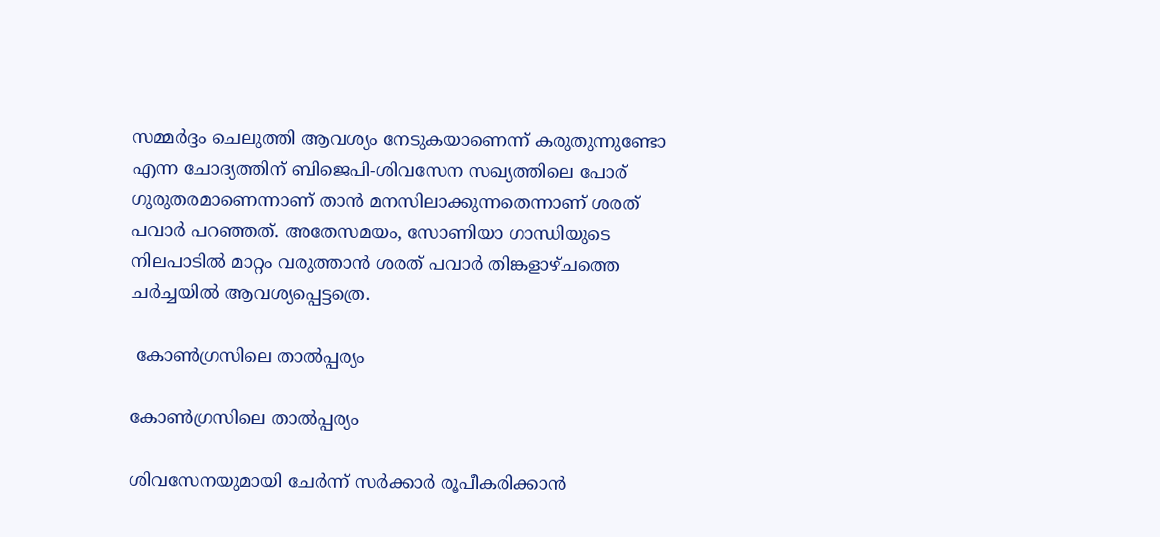സമ്മര്‍ദ്ദം ചെലുത്തി ആവശ്യം നേടുകയാണെന്ന് കരുതുന്നുണ്ടോ എന്ന ചോദ്യത്തിന് ബിജെപി-ശിവസേന സഖ്യത്തിലെ പോര് ഗുരുതരമാണെന്നാണ് താന്‍ മനസിലാക്കുന്നതെന്നാണ് ശരത് പവാര്‍ പറഞ്ഞത്. അതേസമയം, സോണിയാ ഗാന്ധിയുടെ നിലപാടില്‍ മാറ്റം വരുത്താന്‍ ശരത് പവാര്‍ തിങ്കളാഴ്ചത്തെ ചര്‍ച്ചയില്‍ ആവശ്യപ്പെട്ടത്രെ.

 കോണ്‍ഗ്രസിലെ താല്‍പ്പര്യം

കോണ്‍ഗ്രസിലെ താല്‍പ്പര്യം

ശിവസേനയുമായി ചേര്‍ന്ന് സര്‍ക്കാര്‍ രൂപീകരിക്കാന്‍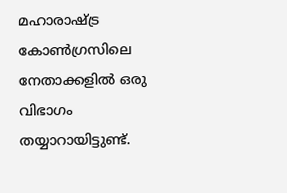മഹാരാഷ്ട്ര കോണ്‍ഗ്രസിലെ നേതാക്കളില്‍ ഒരു വിഭാഗം തയ്യാറായിട്ടുണ്ട്.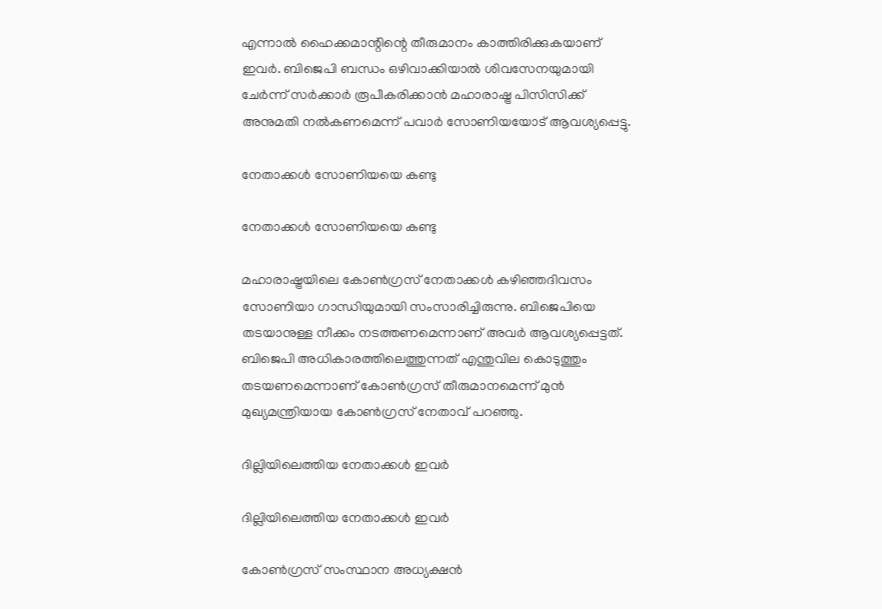എന്നാല്‍ ഹൈക്കമാന്റിന്റെ തീരുമാനം കാത്തിരിക്കുകയാണ് ഇവര്‍. ബിജെപി ബന്ധം ഒഴിവാക്കിയാല്‍ ശിവസേനയുമായി ചേര്‍ന്ന് സര്‍ക്കാര്‍ രൂപീകരിക്കാന്‍ മഹാരാഷ്ട്ര പിസിസിക്ക് അനുമതി നല്‍കണമെന്ന് പവാര്‍ സോണിയയോട് ആവശ്യപ്പെട്ടു.

നേതാക്കള്‍ സോണിയയെ കണ്ടു

നേതാക്കള്‍ സോണിയയെ കണ്ടു

മഹാരാഷ്ട്രയിലെ കോണ്‍ഗ്രസ് നേതാക്കള്‍ കഴിഞ്ഞദിവസം സോണിയാ ഗാന്ധിയുമായി സംസാരിച്ചിരുന്നു. ബിജെപിയെ തടയാനുള്ള നീക്കം നടത്തണമെന്നാണ് അവര്‍ ആവശ്യപ്പെട്ടത്. ബിജെപി അധികാരത്തിലെത്തുന്നത് എന്തുവില കൊടുത്തും തടയണമെന്നാണ് കോണ്‍ഗ്രസ് തീരുമാനമെന്ന് മുന്‍ മുഖ്യമന്ത്രിയായ കോണ്‍ഗ്രസ് നേതാവ് പറഞ്ഞു.

ദില്ലിയിലെത്തിയ നേതാക്കള്‍ ഇവര്‍

ദില്ലിയിലെത്തിയ നേതാക്കള്‍ ഇവര്‍

കോണ്‍ഗ്രസ് സംസ്ഥാന അധ്യക്ഷന്‍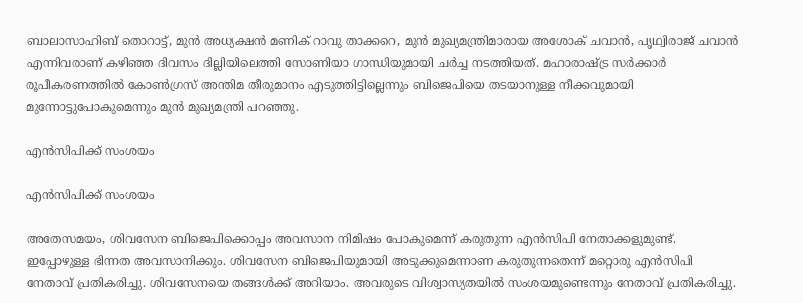ബാലാസാഹിബ് തൊറാട്ട്, മുന്‍ അധ്യക്ഷന്‍ മണിക് റാവു താക്കറെ, മുന്‍ മുഖ്യമന്ത്രിമാരായ അശോക് ചവാന്‍, പൃഥ്വിരാജ് ചവാന്‍ എന്നിവരാണ് കഴിഞ്ഞ ദിവസം ദില്ലിയിലെത്തി സോണിയാ ഗാന്ധിയുമായി ചര്‍ച്ച നടത്തിയത്. മഹാരാഷ്ട്ര സര്‍ക്കാര്‍ രൂപീകരണത്തില്‍ കോണ്‍ഗ്രസ് അന്തിമ തീരുമാനം എടുത്തിട്ടില്ലെന്നും ബിജെപിയെ തടയാനുള്ള നീക്കവുമായി മുന്നോട്ടുപോകുമെന്നും മുന്‍ മുഖ്യമന്ത്രി പറഞ്ഞു.

എന്‍സിപിക്ക് സംശയം

എന്‍സിപിക്ക് സംശയം

അതേസമയം, ശിവസേന ബിജെപിക്കൊപ്പം അവസാന നിമിഷം പോകുമെന്ന് കരുതുന്ന എന്‍സിപി നേതാക്കളുമുണ്ട്. ഇപ്പോഴുള്ള ഭിന്നത അവസാനിക്കും. ശിവസേന ബിജെപിയുമായി അടുക്കുമെന്നാണ കരുതുന്നതെന്ന് മറ്റൊരു എന്‍സിപി നേതാവ് പ്രതികരിച്ചു. ശിവസേനയെ തങ്ങള്‍ക്ക് അറിയാം. അവരുടെ വിശ്വാസ്യതയില്‍ സംശയമുണ്ടെന്നും നേതാവ് പ്രതികരിച്ചു.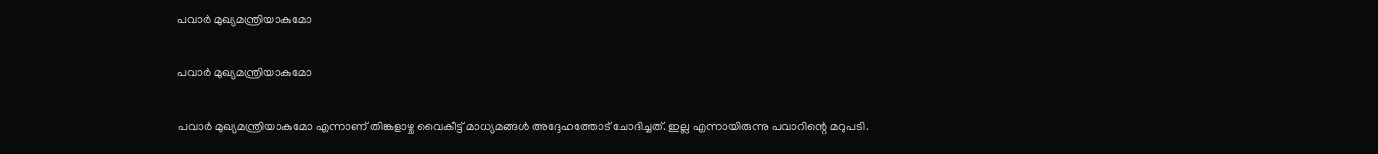പവാര്‍ മുഖ്യമന്ത്രിയാകുമോ

പവാര്‍ മുഖ്യമന്ത്രിയാകുമോ

പവാര്‍ മുഖ്യമന്ത്രിയാകുമോ എന്നാണ് തിങ്കളാഴ്ച വൈകീട്ട് മാധ്യമങ്ങള്‍ അദ്ദേഹത്തോട് ചോദിച്ചത്. ഇല്ല എന്നായിരുന്നു പവാറിന്റെ മറുപടി.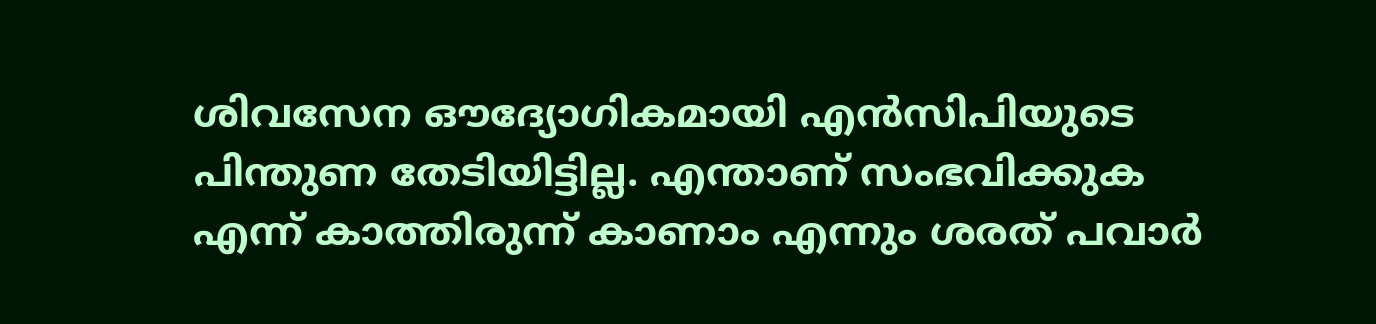ശിവസേന ഔദ്യോഗികമായി എന്‍സിപിയുടെ പിന്തുണ തേടിയിട്ടില്ല. എന്താണ് സംഭവിക്കുക എന്ന് കാത്തിരുന്ന് കാണാം എന്നും ശരത് പവാര്‍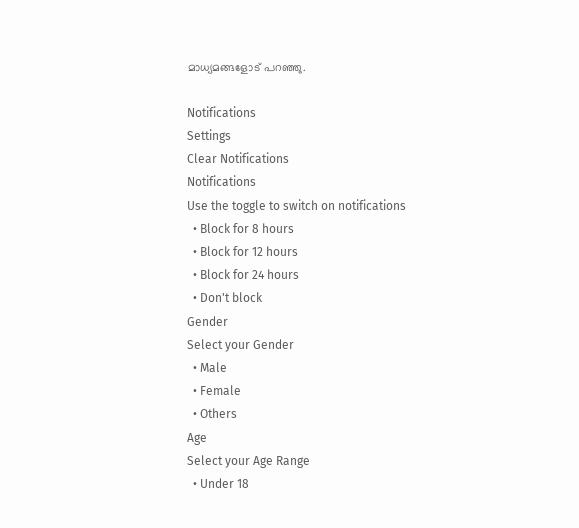മാധ്യമങ്ങളോട് പറഞ്ഞു.

Notifications
Settings
Clear Notifications
Notifications
Use the toggle to switch on notifications
  • Block for 8 hours
  • Block for 12 hours
  • Block for 24 hours
  • Don't block
Gender
Select your Gender
  • Male
  • Female
  • Others
Age
Select your Age Range
  • Under 18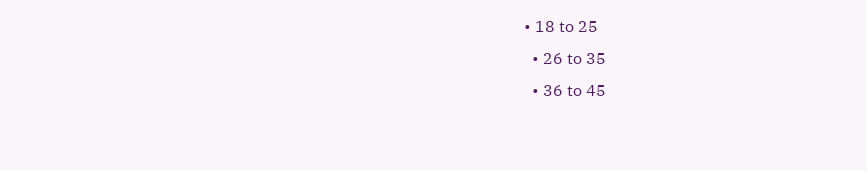• 18 to 25
  • 26 to 35
  • 36 to 45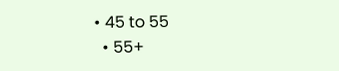• 45 to 55
  • 55+